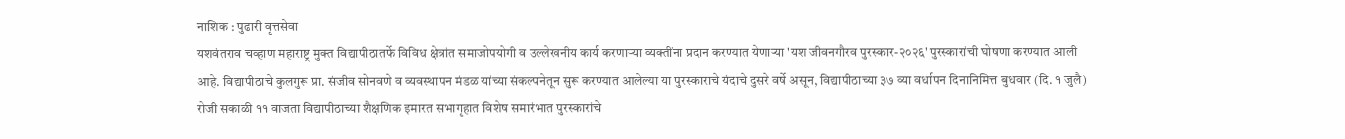नाशिक : पुढारी वृत्तसेवा
यशवंतराव चव्हाण महाराष्ट्र मुक्त विद्यापीठातर्फे विविध क्षेत्रांत समाजोपयोगी व उल्लेखनीय कार्य करणाऱ्या व्यक्तींना प्रदान करण्यात येणाऱ्या 'यश जीवनगौरव पुरस्कार-२०२६' पुरस्कारांची घोषणा करण्यात आली आहे. विद्यापीठाचे कुलगुरू प्रा. संजीव सोनवणे व व्यवस्थापन मंडळ यांच्या संकल्पनेतून सुरू करण्यात आलेल्या या पुरस्काराचे यंदाचे दुसरे वर्षे असून, विद्यापीठाच्या ३७ व्या वर्धापन दिनानिमित्त बुधवार (दि. १ जुलै) रोजी सकाळी ११ वाजता विद्यापीठाच्या शैक्षणिक इमारत सभागृहात विशेष समारंभात पुरस्कारांचे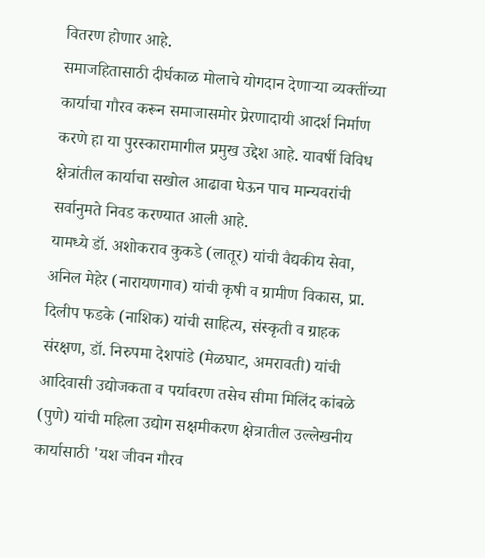वितरण होणार आहे.
समाजहितासाठी दीर्घकाळ मोलाचे योगदान देणाऱ्या व्यक्तींच्या कार्याचा गौरव करून समाजासमोर प्रेरणादायी आदर्श निर्माण करणे हा या पुरस्कारामागील प्रमुख उद्देश आहे. यावर्षी विविध क्षेत्रांतील कार्याचा सखोल आढावा घेऊन पाच मान्यवरांची सर्वानुमते निवड करण्यात आली आहे.
यामध्ये डॉ. अशोकराव कुकडे (लातूर) यांची वैद्यकीय सेवा, अनिल मेहेर (नारायणगाव) यांची कृषी व ग्रामीण विकास, प्रा. दिलीप फडके (नाशिक) यांची साहित्य, संस्कृती व ग्राहक संरक्षण, डॉ. निरुपमा देशपांडे (मेळघाट, अमरावती) यांची आदिवासी उद्योजकता व पर्यावरण तसेच सीमा मिलिंद कांबळे (पुणे) यांची महिला उद्योग सक्षमीकरण क्षेत्रातील उल्लेखनीय कार्यासाठी 'यश जीवन गौरव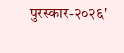पुरस्कार-२०२६'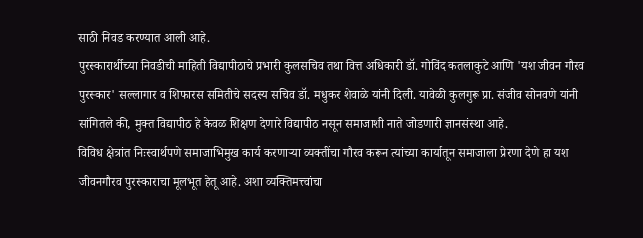साठी निवड करण्यात आली आहे.
पुरस्कारार्थीच्या निवडीची माहिती विद्यापीठाचे प्रभारी कुलसचिव तथा वित्त अधिकारी डॉ. गोविंद कतलाकुटे आणि 'यश जीवन गौरव पुरस्कार' सल्लागार व शिफारस समितीचे सदस्य सचिव डॉ. मधुकर शेवाळे यांनी दिली. यावेळी कुलगुरू प्रा. संजीव सोनवणे यांनी सांगितले की, मुक्त विद्यापीठ हे केवळ शिक्षण देणारे विद्यापीठ नसून समाजाशी नाते जोडणारी ज्ञानसंस्था आहे.
विविध क्षेत्रांत निःस्वार्थपणे समाजाभिमुख कार्य करणाऱ्या व्यक्तींचा गौरव करून त्यांच्या कार्यातून समाजाला प्रेरणा देणे हा यश जीवनगौरव पुरस्काराचा मूलभूत हेतू आहे. अशा व्यक्तिमत्त्वांचा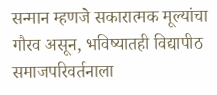सन्मान म्हणजे सकारात्मक मूल्यांचा गौरव असून, भविष्यातही विद्यापीठ समाजपरिवर्तनाला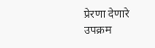प्रेरणा देणारे उपक्रम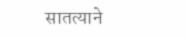सातत्याने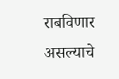राबविणार असल्याचे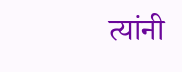त्यांनी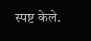स्पष्ट केले.